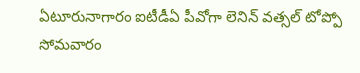ఏటూరునాగారం ఐటీడీఏ పీవోగా లెనిన్ వత్సల్ టోప్పో సోమవారం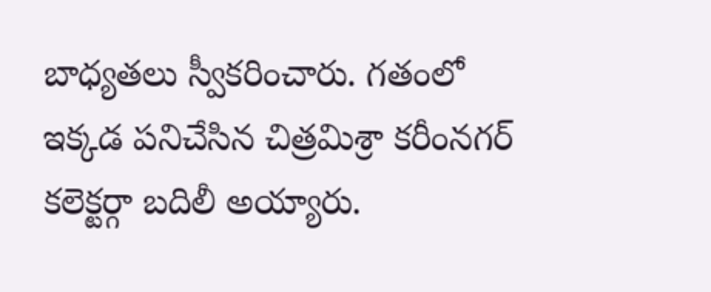బాధ్యతలు స్వీకరించారు. గతంలో ఇక్కడ పనిచేసిన చిత్రమిశ్రా కరీంనగర్ కలెక్టర్గా బదిలీ అయ్యారు.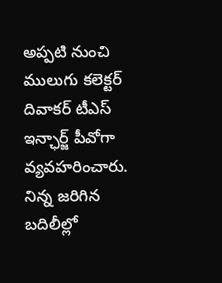అప్పటి నుంచి ములుగు కలెక్టర్ దివాకర్ టీఎస్ ఇన్ఛార్జ్ పీవోగా వ్యవహరించారు. నిన్న జరిగిన బదిలీల్లో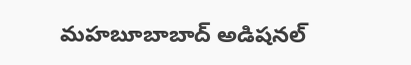మహబూబాబాద్ అడిషనల్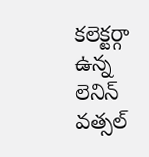కలెక్టర్గా ఉన్న లెనిన్ వత్సల్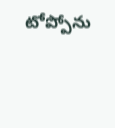టోప్పోను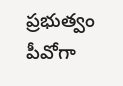ప్రభుత్వం పీవోగా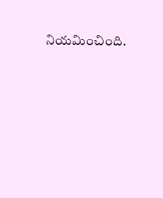నియమించింది.